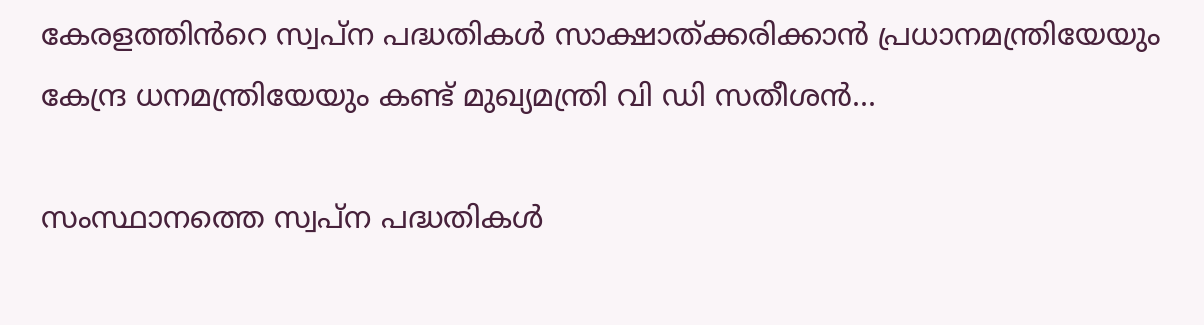കേരളത്തിൻറെ സ്വപ്ന പദ്ധതികൾ സാക്ഷാത്ക്കരിക്കാൻ പ്രധാനമന്ത്രിയേയും കേന്ദ്ര ധനമന്ത്രിയേയും കണ്ട് മുഖ്യമന്ത്രി വി ഡി സതീശൻ...

സംസ്ഥാനത്തെ സ്വപ്ന പദ്ധതികൾ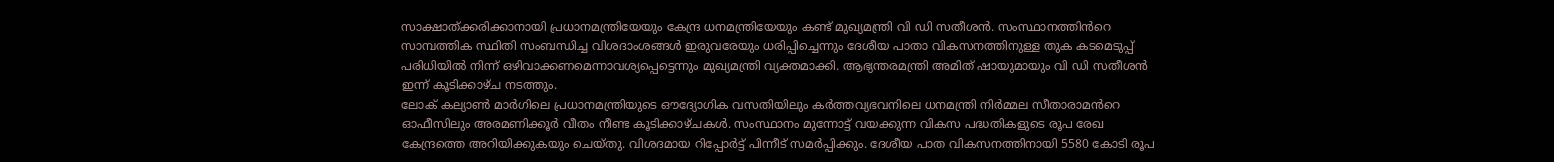സാക്ഷാത്ക്കരിക്കാനായി പ്രധാനമന്ത്രിയേയും കേന്ദ്ര ധനമന്ത്രിയേയും കണ്ട് മുഖ്യമന്ത്രി വി ഡി സതീശൻ. സംസ്ഥാനത്തിൻറെ സാമ്പത്തിക സ്ഥിതി സംബന്ധിച്ച വിശദാംശങ്ങൾ ഇരുവരേയും ധരിപ്പിച്ചെന്നും ദേശീയ പാതാ വികസനത്തിനുള്ള തുക കടമെടുപ്പ് പരിധിയിൽ നിന്ന് ഒഴിവാക്കണമെന്നാവശ്യപ്പെട്ടെന്നും മുഖ്യമന്ത്രി വ്യക്തമാക്കി. ആഭ്യന്തരമന്ത്രി അമിത് ഷായുമായും വി ഡി സതീശൻ ഇന്ന് കൂടിക്കാഴ്ച നടത്തും.
ലോക് കല്യാൺ മാർഗിലെ പ്രധാനമന്ത്രിയുടെ ഔദ്യോഗിക വസതിയിലും കർത്തവ്യഭവനിലെ ധനമന്ത്രി നിർമ്മല സീതാരാമൻറെ ഓഫീസിലും അരമണിക്കൂർ വീതം നീണ്ട കൂടിക്കാഴ്ചകൾ. സംസ്ഥാനം മുന്നോട്ട് വയക്കുന്ന വികസ പദ്ധതികളുടെ രൂപ രേഖ കേന്ദ്രത്തെ അറിയിക്കുകയും ചെയ്തു. വിശദമായ റിപ്പോർട്ട് പിന്നീട് സമർപ്പിക്കും. ദേശീയ പാത വികസനത്തിനായി 5580 കോടി രൂപ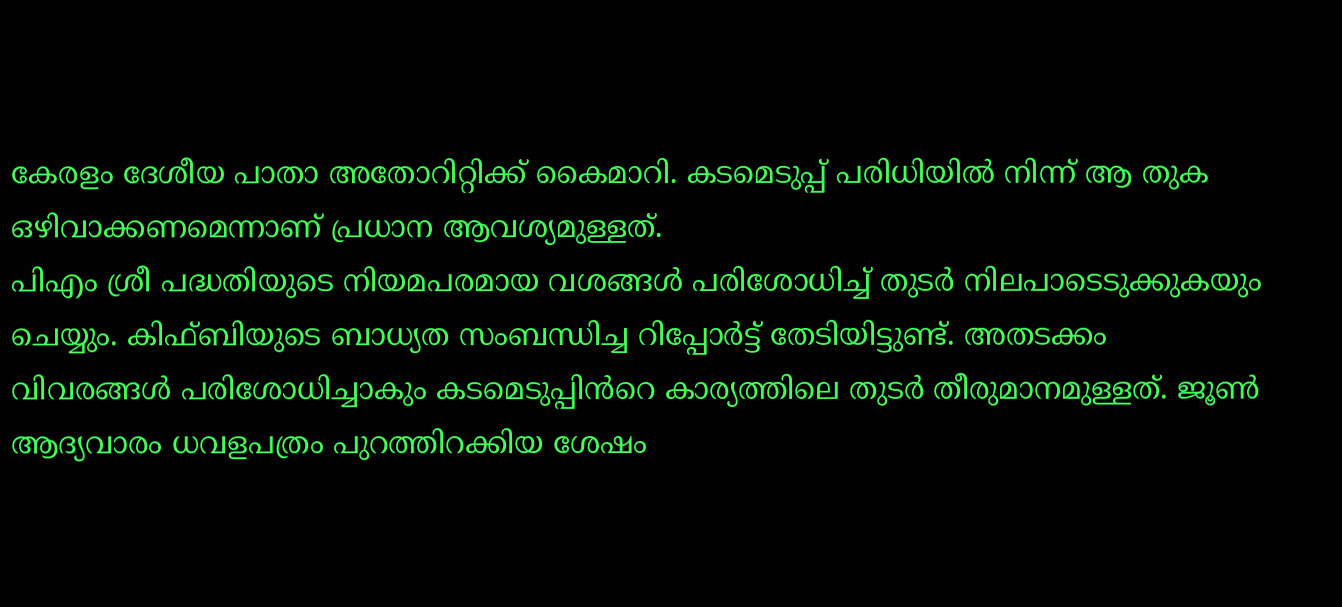കേരളം ദേശീയ പാതാ അതോറിറ്റിക്ക് കൈമാറി. കടമെടുപ്പ് പരിധിയിൽ നിന്ന് ആ തുക ഒഴിവാക്കണമെന്നാണ് പ്രധാന ആവശ്യമുള്ളത്.
പിഎം ശ്രീ പദ്ധതിയുടെ നിയമപരമായ വശങ്ങൾ പരിശോധിച്ച് തുടർ നിലപാടെടുക്കുകയും ചെയ്യും. കിഫ്ബിയുടെ ബാധ്യത സംബന്ധിച്ച റിപ്പോർട്ട് തേടിയിട്ടുണ്ട്. അതടക്കം വിവരങ്ങൾ പരിശോധിച്ചാകും കടമെടുപ്പിൻറെ കാര്യത്തിലെ തുടർ തീരുമാനമുള്ളത്. ജൂൺ ആദ്യവാരം ധവളപത്രം പുറത്തിറക്കിയ ശേഷം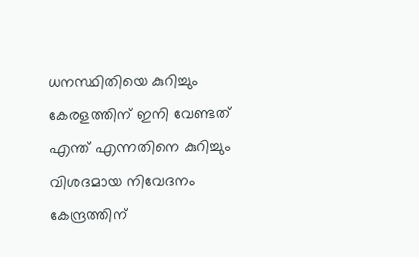ധനസ്ഥിതിയെ കുറിച്ചും കേരളത്തിന് ഇനി വേണ്ടത് എന്ത് എന്നതിനെ കുറിച്ചും വിശദമായ നിവേദനം കേന്ദ്രത്തിന്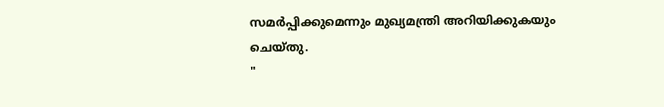സമർപ്പിക്കുമെന്നും മുഖ്യമന്ത്രി അറിയിക്കുകയും ചെയ്തു.
"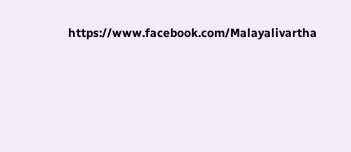https://www.facebook.com/Malayalivartha